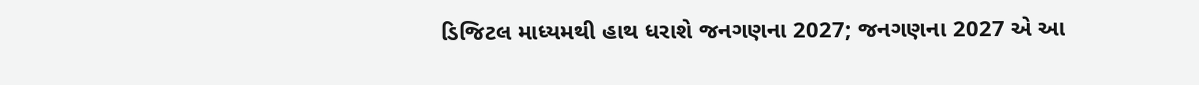ડિજિટલ માધ્યમથી હાથ ધરાશે જનગણના 2027; જનગણના 2027 એ આ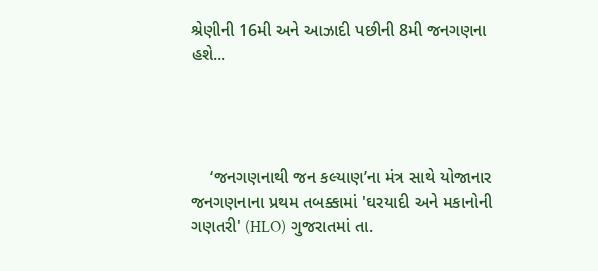શ્રેણીની 16મી અને આઝાદી પછીની 8મી જનગણના હશે...




    ‘જનગણનાથી જન કલ્યાણ’ના મંત્ર સાથે યોજાનાર જનગણનાના પ્રથમ તબક્કામાં 'ઘરયાદી અને મકાનોની ગણતરી' (HLO) ગુજરાતમાં તા.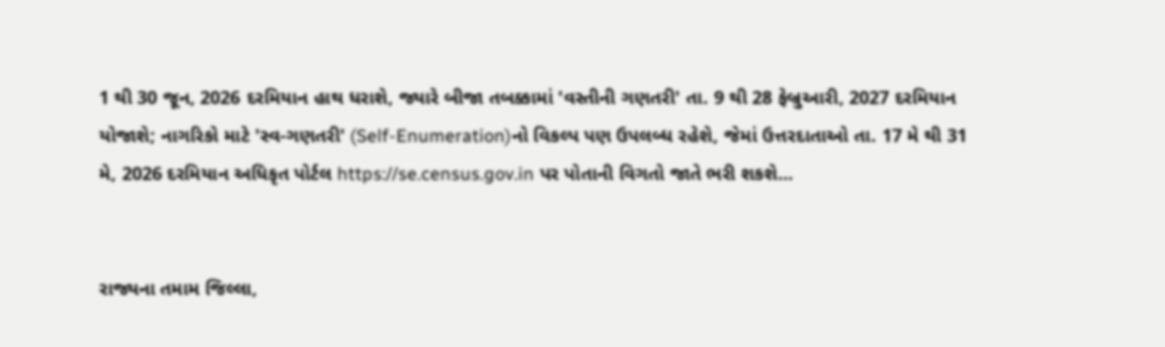1 થી 30 જૂન, 2026 દરમિયાન હાથ ધરાશે, જ્યારે બીજા તબક્કામાં 'વસ્તીની ગણતરી' તા. 9 થી 28 ફેબ્રુઆરી, 2027 દરમિયાન યોજાશે; નાગરિકો માટે 'સ્વ-ગણતરી' (Self-Enumeration)નો વિકલ્પ પણ ઉપલબ્ધ રહેશે, જેમાં ઉત્તરદાતાઓ તા. 17 મે થી 31 મે, 2026 દરમિયાન અધિકૃત પોર્ટલ https://se.census.gov.in પર પોતાની વિગતો જાતે ભરી શકશે...


રાજ્યના તમામ જિલ્લા,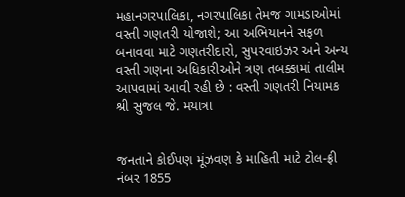મહાનગરપાલિકા, નગરપાલિકા તેમજ ગામડાઓમાં વસ્તી ગણતરી યોજાશે; આ અભિયાનને સફળ બનાવવા માટે ગણતરીદારો, સુપરવાઇઝર અને અન્ય વસ્તી ગણના અધિકારીઓને ત્રણ તબક્કામાં તાલીમ આપવામાં આવી રહી છે : વસ્તી ગણતરી નિયામક શ્રી સુજલ જે. મયાત્રા


જનતાને કોઈપણ મૂંઝવણ કે માહિતી માટે ટોલ-ફ્રી નંબર 1855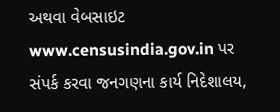અથવા વેબસાઇટ www.censusindia.gov.in પર સંપર્ક કરવા જનગણના કાર્ય નિદેશાલય,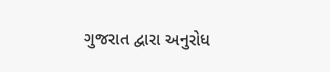ગુજરાત દ્વારા અનુરોધ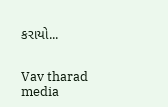કરાયો...


Vav tharad media